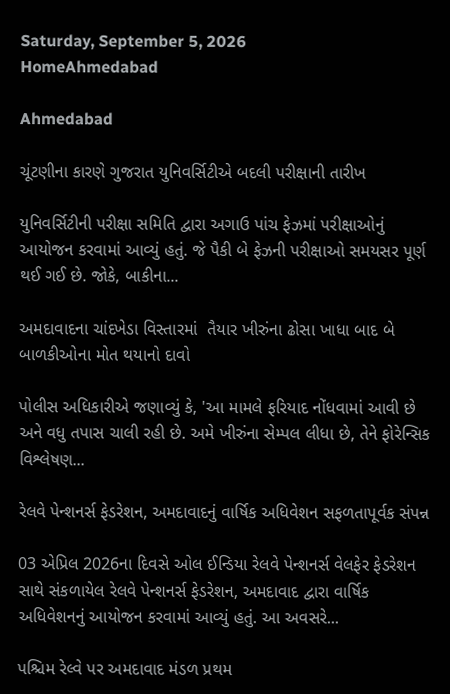Saturday, September 5, 2026
HomeAhmedabad

Ahmedabad

ચૂંટણીના કારણે ગુજરાત યુનિવર્સિટીએ બદલી પરીક્ષાની તારીખ

યુનિવર્સિટીની પરીક્ષા સમિતિ દ્વારા અગાઉ પાંચ ફેઝમાં પરીક્ષાઓનું આયોજન કરવામાં આવ્યું હતું. જે પૈકી બે ફેઝની પરીક્ષાઓ સમયસર પૂર્ણ થઈ ગઈ છે. જોકે, બાકીના...

અમદાવાદના ચાંદખેડા વિસ્તારમાં  તૈયાર ખીરુંના ઢોસા ખાધા બાદ બે બાળકીઓના મોત થયાનો દાવો

પોલીસ અધિકારીએ જણાવ્યું કે, 'આ મામલે ફરિયાદ નોંધવામાં આવી છે અને વધુ તપાસ ચાલી રહી છે. અમે ખીરુંના સેમ્પલ લીધા છે, તેને ફોરેન્સિક વિશ્લેષણ...

રેલવે પેન્શનર્સ ફેડરેશન, અમદાવાદનું વાર્ષિક અધિવેશન સફળતાપૂર્વક સંપન્ન

03 એપ્રિલ 2026ના દિવસે ઓલ ઈન્ડિયા રેલવે પેન્શનર્સ વેલફેર ફેડરેશન સાથે સંકળાયેલ રેલવે પેન્શનર્સ ફેડરેશન, અમદાવાદ દ્વારા વાર્ષિક અધિવેશનનું આયોજન કરવામાં આવ્યું હતું. આ અવસરે...

પશ્ચિમ રેલ્વે પર અમદાવાદ મંડળ પ્રથમ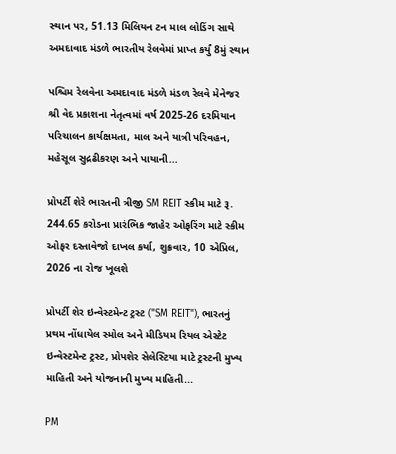સ્થાન પર, 51.13 મિલિયન ટન માલ લોડિંગ સાથે અમદાવાદ મંડળે ભારતીય રેલવેમાં પ્રાપ્ત કર્યું 8મું સ્થાન

પશ્ચિમ રેલવેના અમદાવાદ મંડળે મંડળ રેલવે મેનેજર શ્રી વેદ પ્રકાશના નેતૃત્વમાં વર્ષ 2025-26 દરમિયાન પરિચાલન કાર્યક્ષમતા, માલ અને યાત્રી પરિવહન, મહેસૂલ સુદ્રઢીકરણ અને પાયાની...

પ્રોપર્ટી શેરે ભારતની ત્રીજી SM REIT સ્કીમ માટે રૂ. 244.65 કરોડના પ્રારંભિક જાહેર ઓફરિંગ માટે સ્કીમ ઓફર દસ્તાવેજો દાખલ કર્યા, શુક્રવાર, 10 એપ્રિલ, 2026 ના રોજ ખૂલશે

પ્રોપર્ટી શેર ઇન્વેસ્ટમેન્ટ ટ્રસ્ટ ("SM REIT"), ભારતનું પ્રથમ નોંધાયેલ સ્મોલ અને મીડિયમ રિયલ એસ્ટેટ ઇન્વેસ્ટમેન્ટ ટ્રસ્ટ, પ્રોપશેર સેલેસ્ટિયા માટે ટ્રસ્ટની મુખ્ય માહિતી અને યોજનાની મુખ્ય માહિતી...

PM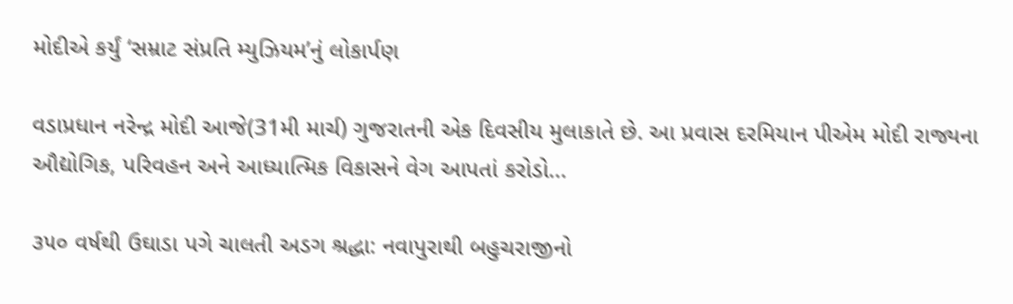મોદીએ કર્યું ‘સમ્રાટ સંપ્રતિ મ્યુઝિયમ’નું લોકાર્પણ

વડાપ્રધાન નરેન્દ્ર મોદી આજે(31મી માર્ચ) ગુજરાતની એક દિવસીય મુલાકાતે છે. આ પ્રવાસ દરમિયાન પીએમ મોદી રાજ્યના ઔદ્યોગિક, પરિવહન અને આધ્યાત્મિક વિકાસને વેગ આપતાં કરોડો...

૩૫૦ વર્ષથી ઉઘાડા પગે ચાલતી અડગ શ્રદ્ધા: નવાપુરાથી બહુચરાજીનો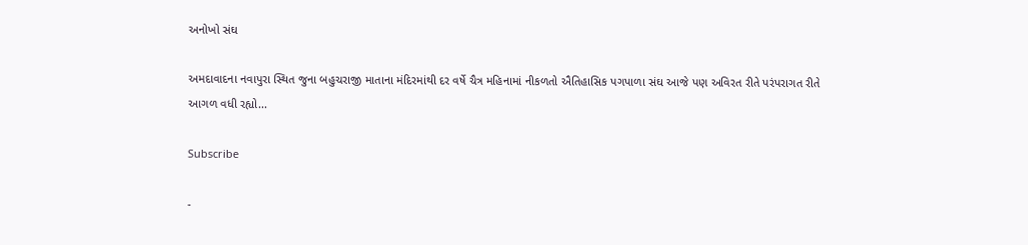અનોખો સંઘ

અમદાવાદના નવાપુરા સ્થિત જુના બહુચરાજી માતાના મંદિરમાંથી દર વર્ષે ચૈત્ર મહિનામાં નીકળતો ઐતિહાસિક પગપાળા સંઘ આજે પણ અવિરત રીતે પરંપરાગત રીતે આગળ વધી રહ્યો...

Subscribe

-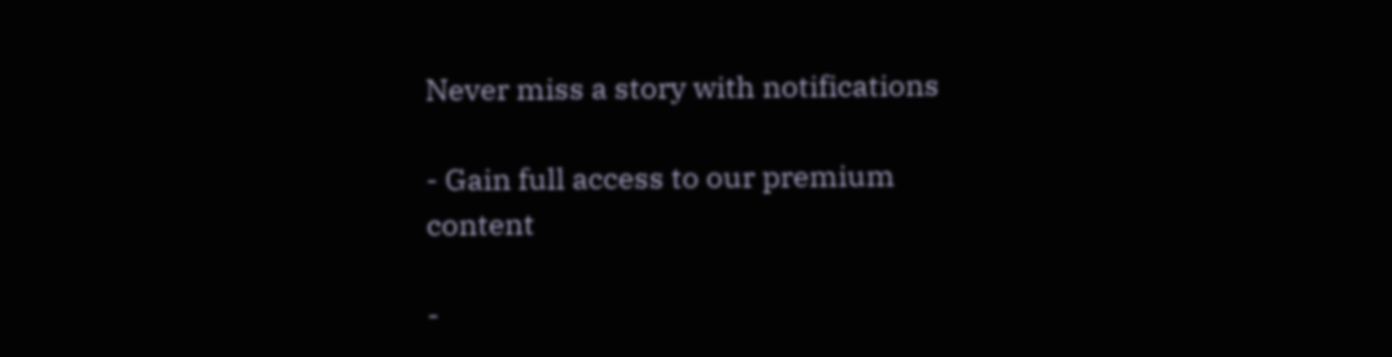Never miss a story with notifications

- Gain full access to our premium content

-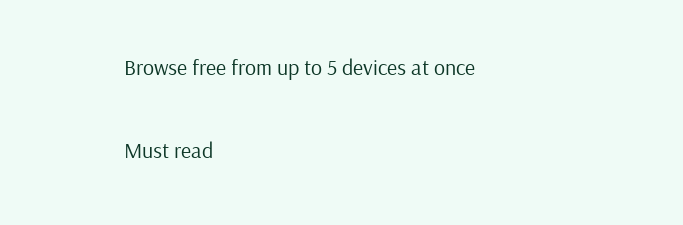Browse free from up to 5 devices at once

Must read